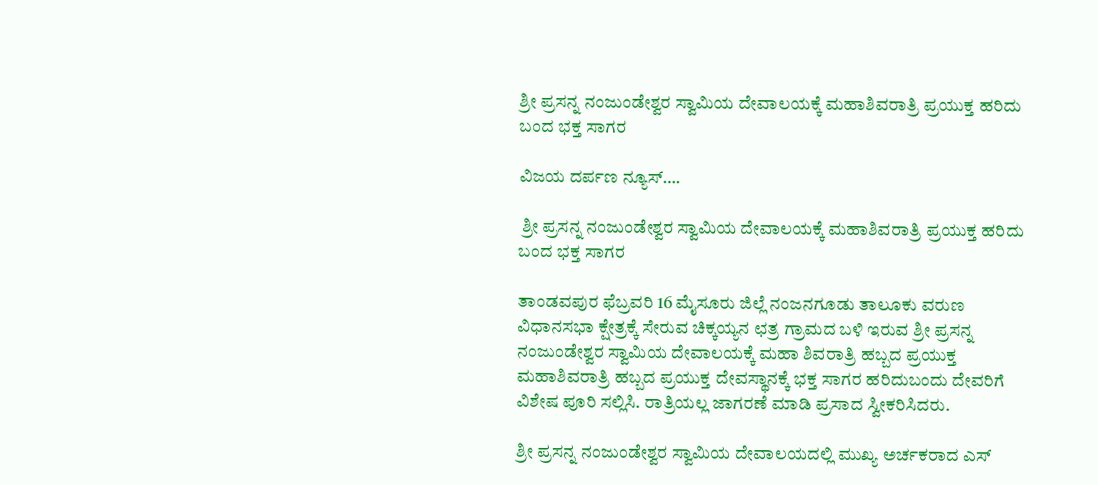ಶ್ರೀ ಪ್ರಸನ್ನ ನಂಜುಂಡೇಶ್ವರ ಸ್ವಾಮಿಯ ದೇವಾಲಯಕ್ಕೆ ಮಹಾಶಿವರಾತ್ರಿ ಪ್ರಯುಕ್ತ ಹರಿದು ಬಂದ ಭಕ್ತ ಸಾಗರ

ವಿಜಯ ದರ್ಪಣ ನ್ಯೂಸ್….

 ಶ್ರೀ ಪ್ರಸನ್ನ ನಂಜುಂಡೇಶ್ವರ ಸ್ವಾಮಿಯ ದೇವಾಲಯಕ್ಕೆ ಮಹಾಶಿವರಾತ್ರಿ ಪ್ರಯುಕ್ತ ಹರಿದು ಬಂದ ಭಕ್ತ ಸಾಗರ

ತಾಂಡವಪುರ ಫೆಬ್ರವರಿ 16 ಮೈಸೂರು ಜಿಲ್ಲೆ ನಂಜನಗೂಡು ತಾಲೂಕು ವರುಣ ವಿಧಾನಸಭಾ ಕ್ಷೇತ್ರಕ್ಕೆ ಸೇರುವ ಚಿಕ್ಕಯ್ಯನ ಛತ್ರ ಗ್ರಾಮದ ಬಳಿ ಇರುವ ಶ್ರೀ ಪ್ರಸನ್ನ ನಂಜುಂಡೇಶ್ವರ ಸ್ವಾಮಿಯ ದೇವಾಲಯಕ್ಕೆ ಮಹಾ ಶಿವರಾತ್ರಿ ಹಬ್ಬದ ಪ್ರಯುಕ್ತ ಮಹಾಶಿವರಾತ್ರಿ ಹಬ್ಬದ ಪ್ರಯುಕ್ತ ದೇವಸ್ಥಾನಕ್ಕೆ ಭಕ್ತ ಸಾಗರ ಹರಿದುಬಂದು ದೇವರಿಗೆ ವಿಶೇಷ ಪೂರಿ ಸಲ್ಲಿಸಿ. ರಾತ್ರಿಯಲ್ಲ ಜಾಗರಣೆ ಮಾಡಿ ಪ್ರಸಾದ ಸ್ವೀಕರಿಸಿದರು.

ಶ್ರೀ ಪ್ರಸನ್ನ ನಂಜುಂಡೇಶ್ವರ ಸ್ವಾಮಿಯ ದೇವಾಲಯದಲ್ಲಿ ಮುಖ್ಯ ಅರ್ಚಕರಾದ ಎಸ್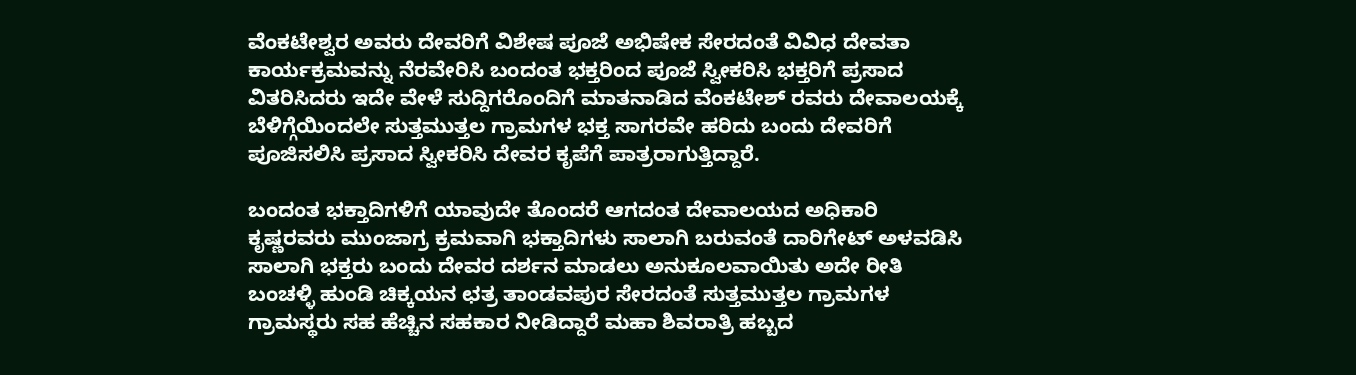ವೆಂಕಟೇಶ್ವರ ಅವರು ದೇವರಿಗೆ ವಿಶೇಷ ಪೂಜೆ ಅಭಿಷೇಕ ಸೇರದಂತೆ ವಿವಿಧ ದೇವತಾ ಕಾರ್ಯಕ್ರಮವನ್ನು ನೆರವೇರಿಸಿ ಬಂದಂತ ಭಕ್ತರಿಂದ ಪೂಜೆ ಸ್ವೀಕರಿಸಿ ಭಕ್ತರಿಗೆ ಪ್ರಸಾದ ವಿತರಿಸಿದರು ಇದೇ ವೇಳೆ ಸುದ್ದಿಗರೊಂದಿಗೆ ಮಾತನಾಡಿದ ವೆಂಕಟೇಶ್ ರವರು ದೇವಾಲಯಕ್ಕೆ ಬೆಳಿಗ್ಗೆಯಿಂದಲೇ ಸುತ್ತಮುತ್ತಲ ಗ್ರಾಮಗಳ ಭಕ್ತ ಸಾಗರವೇ ಹರಿದು ಬಂದು ದೇವರಿಗೆ ಪೂಜಿಸಲಿಸಿ ಪ್ರಸಾದ ಸ್ವೀಕರಿಸಿ ದೇವರ ಕೃಪೆಗೆ ಪಾತ್ರರಾಗುತ್ತಿದ್ದಾರೆ.

ಬಂದಂತ ಭಕ್ತಾದಿಗಳಿಗೆ ಯಾವುದೇ ತೊಂದರೆ ಆಗದಂತ ದೇವಾಲಯದ ಅಧಿಕಾರಿ ಕೃಷ್ಣರವರು ಮುಂಜಾಗ್ರ ಕ್ರಮವಾಗಿ ಭಕ್ತಾದಿಗಳು ಸಾಲಾಗಿ ಬರುವಂತೆ ದಾರಿಗೇಟ್ ಅಳವಡಿಸಿ ಸಾಲಾಗಿ ಭಕ್ತರು ಬಂದು ದೇವರ ದರ್ಶನ ಮಾಡಲು ಅನುಕೂಲವಾಯಿತು ಅದೇ ರೀತಿ ಬಂಚಳ್ಳಿ ಹುಂಡಿ ಚಿಕ್ಕಯನ ಛತ್ರ ತಾಂಡವಪುರ ಸೇರದಂತೆ ಸುತ್ತಮುತ್ತಲ ಗ್ರಾಮಗಳ ಗ್ರಾಮಸ್ಥರು ಸಹ ಹೆಚ್ಚಿನ ಸಹಕಾರ ನೀಡಿದ್ದಾರೆ ಮಹಾ ಶಿವರಾತ್ರಿ ಹಬ್ಬದ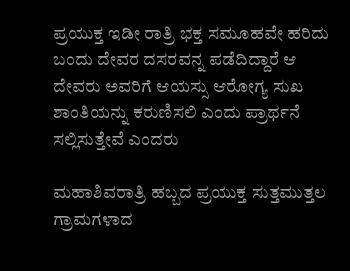ಪ್ರಯುಕ್ತ ಇಡೀ ರಾತ್ರಿ ಭಕ್ತ ಸಮೂಹವೇ ಹರಿದು ಬಂದು ದೇವರ ದಸರವನ್ನ ಪಡೆದಿದ್ದಾರೆ ಆ ದೇವರು ಅವರಿಗೆ ಆಯಸ್ಸು ಆರೋಗ್ಯ ಸುಖ ಶಾಂತಿಯನ್ನು ಕರುಣಿಸಲಿ ಎಂದು ಪ್ರಾರ್ಥನೆ ಸಲ್ಲಿಸುತ್ತೇವೆ ಎಂದರು

ಮಹಾಶಿವರಾತ್ರಿ ಹಬ್ಬದ ಪ್ರಯುಕ್ತ ಸುತ್ತಮುತ್ತಲ ಗ್ರಾಮಗಳಾದ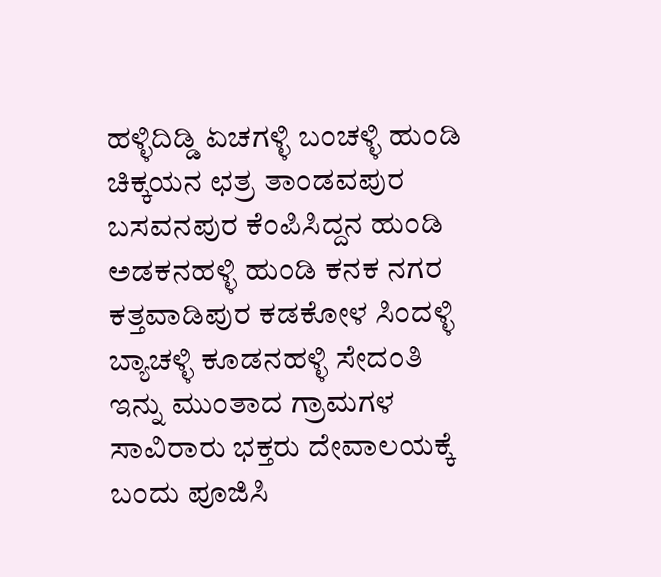ಹಳ್ಳಿದಿಡ್ಡಿ ಏಚಗಳ್ಳಿ ಬಂಚಳ್ಳಿ ಹುಂಡಿ ಚಿಕ್ಕಯನ ಛತ್ರ ತಾಂಡವಪುರ ಬಸವನಪುರ ಕೆಂಪಿಸಿದ್ದನ ಹುಂಡಿ ಅಡಕನಹಳ್ಳಿ ಹುಂಡಿ ಕನಕ ನಗರ ಕತ್ತವಾಡಿಪುರ ಕಡಕೋಳ ಸಿಂದಳ್ಳಿ ಬ್ಯಾಚಳ್ಳಿ ಕೂಡನಹಳ್ಳಿ ಸೇದಂತಿ ಇನ್ನು ಮುಂತಾದ ಗ್ರಾಮಗಳ ಸಾವಿರಾರು ಭಕ್ತರು ದೇವಾಲಯಕ್ಕೆ ಬಂದು ಪೂಜಿಸಿ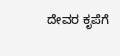ದೇವರ ಕೃಪೆಗೆ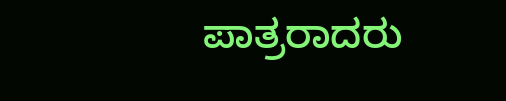ಪಾತ್ರರಾದರು